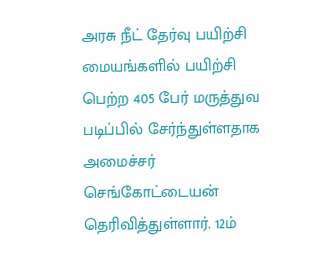அரசு நீட் தேர்வு பயிற்சி மையங்களில் பயிற்சி பெற்ற 405 பேர் மருத்துவ படிப்பில் சேர்ந்துள்ளதாக அமைச்சர் செங்கோட்டையன் தெரிவித்துள்ளார். 12ம்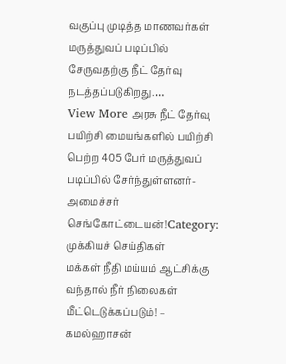வகுப்பு முடித்த மாணவர்கள் மருத்துவப் படிப்பில் சேருவதற்கு நீட் தேர்வு நடத்தப்படுகிறது.…
View More அரசு நீட் தேர்வு பயிற்சி மையங்களில் பயிற்சி பெற்ற 405 பேர் மருத்துவப் படிப்பில் சேர்ந்துள்ளனர்- அமைச்சர் செங்கோட்டையன்!Category: முக்கியச் செய்திகள்
மக்கள் நீதி மய்யம் ஆட்சிக்கு வந்தால் நீர் நிலைகள் மீட்டெடுக்கப்படும்! – கமல்ஹாசன்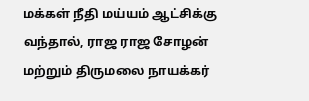மக்கள் நீதி மய்யம் ஆட்சிக்கு வந்தால், ராஜ ராஜ சோழன் மற்றும் திருமலை நாயக்கர்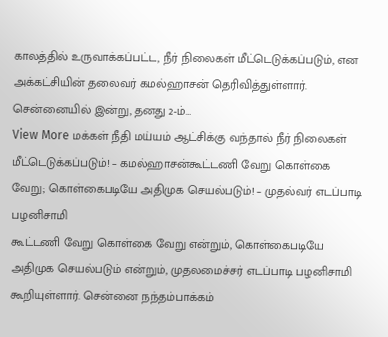காலத்தில் உருவாக்கப்பட்ட, நீர் நிலைகள் மீட்டெடுக்கப்படும், என அக்கட்சியின் தலைவர் கமல்ஹாசன் தெரிவித்துள்ளார். சென்னையில் இன்று, தனது 2-ம்…
View More மக்கள் நீதி மய்யம் ஆட்சிக்கு வந்தால் நீர் நிலைகள் மீட்டெடுக்கப்படும்! – கமல்ஹாசன்கூட்டணி வேறு கொள்கை வேறு; கொள்கைபடியே அதிமுக செயல்படும்! – முதல்வர் எடப்பாடி பழனிசாமி
கூட்டணி வேறு கொள்கை வேறு என்றும், கொள்கைபடியே அதிமுக செயல்படும் என்றும், முதலமைச்சர் எடப்பாடி பழனிசாமி கூறியுள்ளார். சென்னை நந்தம்பாக்கம்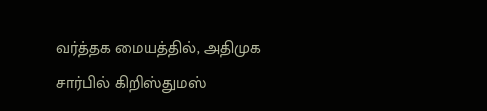வர்த்தக மையத்தில், அதிமுக சார்பில் கிறிஸ்துமஸ்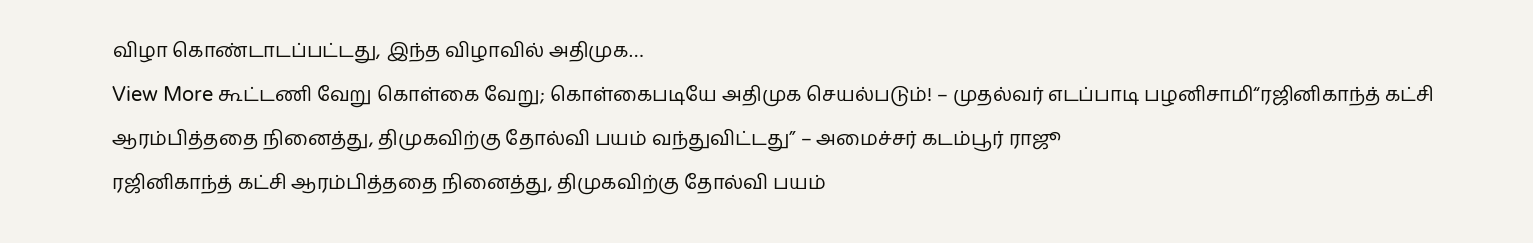விழா கொண்டாடப்பட்டது, இந்த விழாவில் அதிமுக…
View More கூட்டணி வேறு கொள்கை வேறு; கொள்கைபடியே அதிமுக செயல்படும்! – முதல்வர் எடப்பாடி பழனிசாமி“ரஜினிகாந்த் கட்சி ஆரம்பித்ததை நினைத்து, திமுகவிற்கு தோல்வி பயம் வந்துவிட்டது” – அமைச்சர் கடம்பூர் ராஜூ
ரஜினிகாந்த் கட்சி ஆரம்பித்ததை நினைத்து, திமுகவிற்கு தோல்வி பயம்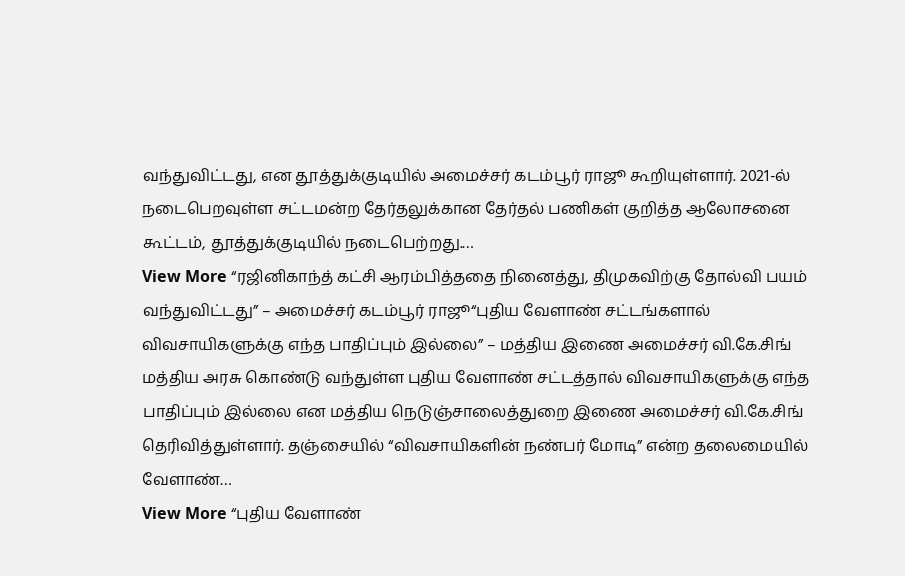வந்துவிட்டது, என தூத்துக்குடியில் அமைச்சர் கடம்பூர் ராஜூ கூறியுள்ளார். 2021-ல் நடைபெறவுள்ள சட்டமன்ற தேர்தலுக்கான தேர்தல் பணிகள் குறித்த ஆலோசனை கூட்டம், தூத்துக்குடியில் நடைபெற்றது.…
View More “ரஜினிகாந்த் கட்சி ஆரம்பித்ததை நினைத்து, திமுகவிற்கு தோல்வி பயம் வந்துவிட்டது” – அமைச்சர் கடம்பூர் ராஜூ“புதிய வேளாண் சட்டங்களால் விவசாயிகளுக்கு எந்த பாதிப்பும் இல்லை” – மத்திய இணை அமைச்சர் வி.கே.சிங்
மத்திய அரசு கொண்டு வந்துள்ள புதிய வேளாண் சட்டத்தால் விவசாயிகளுக்கு எந்த பாதிப்பும் இல்லை என மத்திய நெடுஞ்சாலைத்துறை இணை அமைச்சர் வி.கே.சிங் தெரிவித்துள்ளார். தஞ்சையில் “விவசாயிகளின் நண்பர் மோடி” என்ற தலைமையில் வேளாண்…
View More “புதிய வேளாண்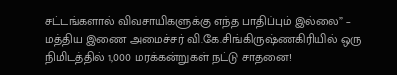சட்டங்களால் விவசாயிகளுக்கு எந்த பாதிப்பும் இல்லை” – மத்திய இணை அமைச்சர் வி.கே.சிங்கிருஷ்ணகிரியில் ஒரு நிமிடத்தில் 1,000 மரக்கன்றுகள் நட்டு சாதனை!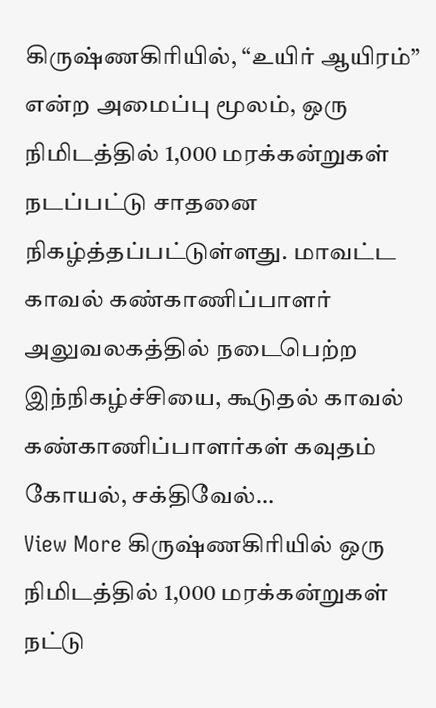கிருஷ்ணகிரியில், “உயிர் ஆயிரம்” என்ற அமைப்பு மூலம், ஒரு நிமிடத்தில் 1,000 மரக்கன்றுகள் நடப்பட்டு சாதனை நிகழ்த்தப்பட்டுள்ளது. மாவட்ட காவல் கண்காணிப்பாளர் அலுவலகத்தில் நடைபெற்ற இந்நிகழ்ச்சியை, கூடுதல் காவல் கண்காணிப்பாளர்கள் கவுதம் கோயல், சக்திவேல்…
View More கிருஷ்ணகிரியில் ஒரு நிமிடத்தில் 1,000 மரக்கன்றுகள் நட்டு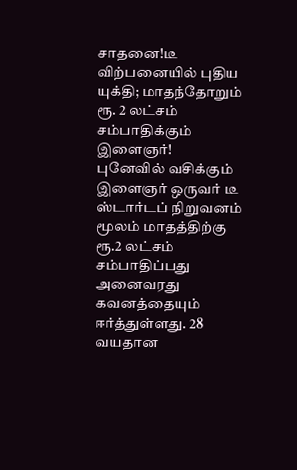சாதனை!டீ விற்பனையில் புதிய யுக்தி; மாதந்தோறும் ரூ. 2 லட்சம் சம்பாதிக்கும் இளைஞர்!
புனேவில் வசிக்கும் இளைஞர் ஒருவர் டீ ஸ்டார்டப் நிறுவனம் மூலம் மாதத்திற்கு ரூ.2 லட்சம் சம்பாதிப்பது அனைவரது கவனத்தையும் ஈர்த்துள்ளது. 28 வயதான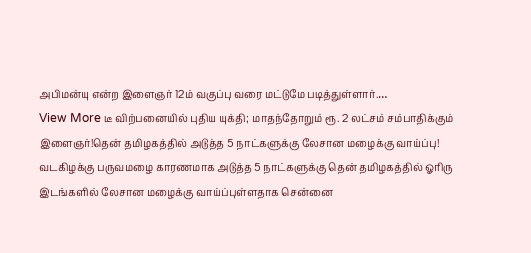அபிமன்யு என்ற இளைஞர் 12ம் வகுப்பு வரை மட்டுமே படித்துள்ளார்.…
View More டீ விற்பனையில் புதிய யுக்தி; மாதந்தோறும் ரூ. 2 லட்சம் சம்பாதிக்கும் இளைஞர்!தென் தமிழகத்தில் அடுத்த 5 நாட்களுக்கு லேசான மழைக்கு வாய்ப்பு!
வடகிழக்கு பருவமழை காரணமாக அடுத்த 5 நாட்களுக்கு தென் தமிழகத்தில் ஓரிரு இடங்களில் லேசான மழைக்கு வாய்ப்புள்ளதாக சென்னை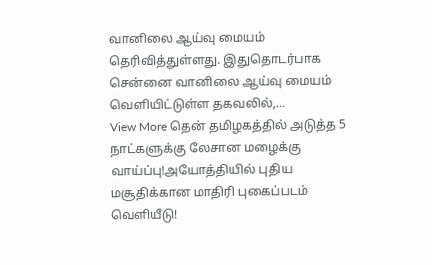வானிலை ஆய்வு மையம் தெரிவித்துள்ளது. இதுதொடர்பாக சென்னை வானிலை ஆய்வு மையம் வெளியிட்டுள்ள தகவலில்,…
View More தென் தமிழகத்தில் அடுத்த 5 நாட்களுக்கு லேசான மழைக்கு வாய்ப்பு!அயோத்தியில் புதிய மசூதிக்கான மாதிரி புகைப்படம் வெளியீடு!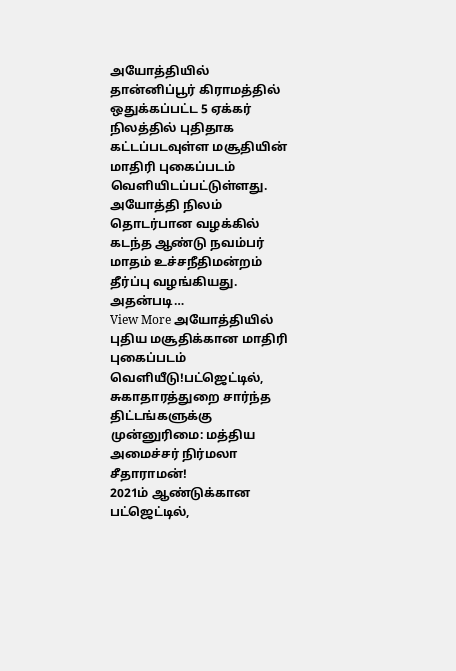அயோத்தியில் தான்னிப்பூர் கிராமத்தில் ஒதுக்கப்பட்ட 5 ஏக்கர் நிலத்தில் புதிதாக கட்டப்படவுள்ள மசூதியின் மாதிரி புகைப்படம் வெளியிடப்பட்டுள்ளது. அயோத்தி நிலம் தொடர்பான வழக்கில் கடந்த ஆண்டு நவம்பர் மாதம் உச்சநீதிமன்றம் தீர்ப்பு வழங்கியது. அதன்படி…
View More அயோத்தியில் புதிய மசூதிக்கான மாதிரி புகைப்படம் வெளியீடு!பட்ஜெட்டில், சுகாதாரத்துறை சார்ந்த திட்டங்களுக்கு முன்னுரிமை: மத்திய அமைச்சர் நிர்மலா சீதாராமன்!
2021ம் ஆண்டுக்கான பட்ஜெட்டில்,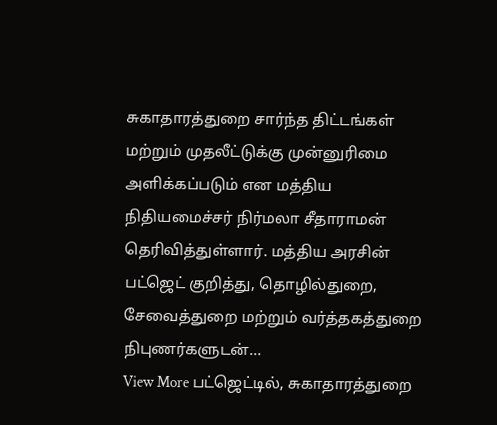சுகாதாரத்துறை சார்ந்த திட்டங்கள் மற்றும் முதலீட்டுக்கு முன்னுரிமை அளிக்கப்படும் என மத்திய நிதியமைச்சர் நிர்மலா சீதாராமன் தெரிவித்துள்ளார். மத்திய அரசின் பட்ஜெட் குறித்து, தொழில்துறை, சேவைத்துறை மற்றும் வர்த்தகத்துறை நிபுணர்களுடன்…
View More பட்ஜெட்டில், சுகாதாரத்துறை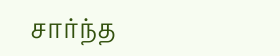சார்ந்த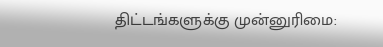திட்டங்களுக்கு முன்னுரிமை: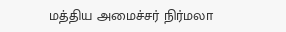மத்திய அமைச்சர் நிர்மலா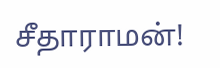சீதாராமன்!